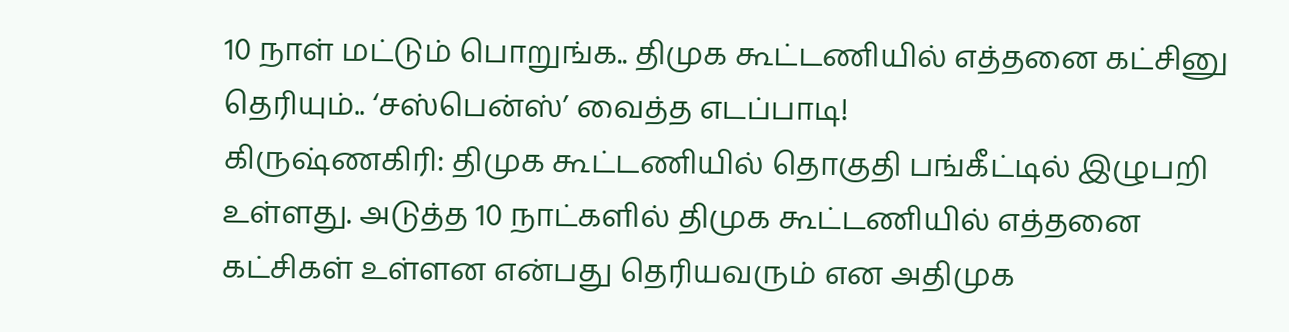10 நாள் மட்டும் பொறுங்க.. திமுக கூட்டணியில் எத்தனை கட்சினு தெரியும்.. ‘சஸ்பென்ஸ்’ வைத்த எடப்பாடி!
கிருஷ்ணகிரி: திமுக கூட்டணியில் தொகுதி பங்கீட்டில் இழுபறி உள்ளது. அடுத்த 10 நாட்களில் திமுக கூட்டணியில் எத்தனை கட்சிகள் உள்ளன என்பது தெரியவரும் என அதிமுக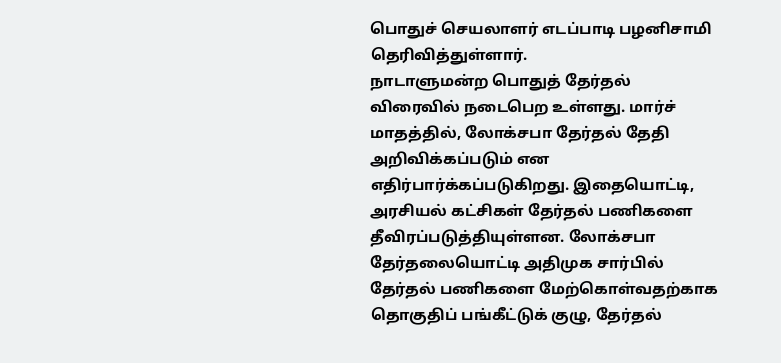பொதுச் செயலாளர் எடப்பாடி பழனிசாமி தெரிவித்துள்ளார்.
நாடாளுமன்ற பொதுத் தேர்தல் விரைவில் நடைபெற உள்ளது. மார்ச் மாதத்தில், லோக்சபா தேர்தல் தேதி அறிவிக்கப்படும் என எதிர்பார்க்கப்படுகிறது. இதையொட்டி, அரசியல் கட்சிகள் தேர்தல் பணிகளை தீவிரப்படுத்தியுள்ளன. லோக்சபா தேர்தலையொட்டி அதிமுக சார்பில் தேர்தல் பணிகளை மேற்கொள்வதற்காக தொகுதிப் பங்கீட்டுக் குழு, தேர்தல்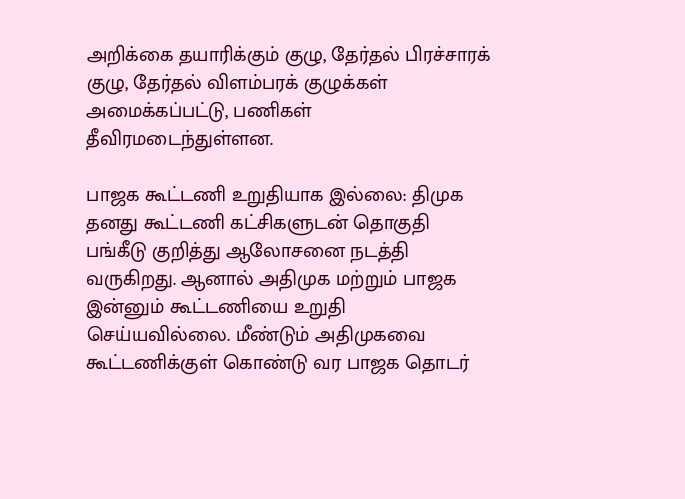அறிக்கை தயாரிக்கும் குழு, தேர்தல் பிரச்சாரக் குழு, தேர்தல் விளம்பரக் குழுக்கள் அமைக்கப்பட்டு, பணிகள் தீவிரமடைந்துள்ளன.

பாஜக கூட்டணி உறுதியாக இல்லை: திமுக தனது கூட்டணி கட்சிகளுடன் தொகுதி பங்கீடு குறித்து ஆலோசனை நடத்தி வருகிறது. ஆனால் அதிமுக மற்றும் பாஜக இன்னும் கூட்டணியை உறுதி செய்யவில்லை. மீண்டும் அதிமுகவை கூட்டணிக்குள் கொண்டு வர பாஜக தொடர்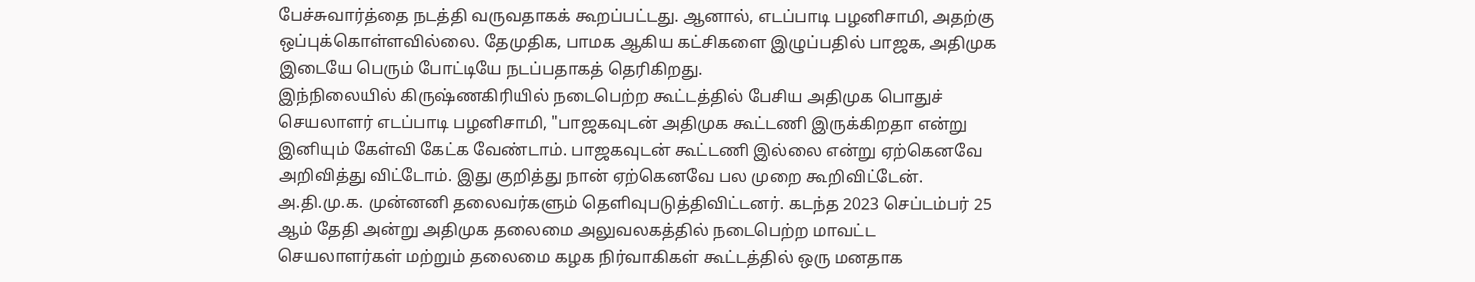பேச்சுவார்த்தை நடத்தி வருவதாகக் கூறப்பட்டது. ஆனால், எடப்பாடி பழனிசாமி, அதற்கு ஒப்புக்கொள்ளவில்லை. தேமுதிக, பாமக ஆகிய கட்சிகளை இழுப்பதில் பாஜக, அதிமுக இடையே பெரும் போட்டியே நடப்பதாகத் தெரிகிறது.
இந்நிலையில் கிருஷ்ணகிரியில் நடைபெற்ற கூட்டத்தில் பேசிய அதிமுக பொதுச் செயலாளர் எடப்பாடி பழனிசாமி, "பாஜகவுடன் அதிமுக கூட்டணி இருக்கிறதா என்று இனியும் கேள்வி கேட்க வேண்டாம். பாஜகவுடன் கூட்டணி இல்லை என்று ஏற்கெனவே அறிவித்து விட்டோம். இது குறித்து நான் ஏற்கெனவே பல முறை கூறிவிட்டேன். அ.தி.மு.க. முன்னனி தலைவர்களும் தெளிவுபடுத்திவிட்டனர். கடந்த 2023 செப்டம்பர் 25 ஆம் தேதி அன்று அதிமுக தலைமை அலுவலகத்தில் நடைபெற்ற மாவட்ட செயலாளர்கள் மற்றும் தலைமை கழக நிர்வாகிகள் கூட்டத்தில் ஒரு மனதாக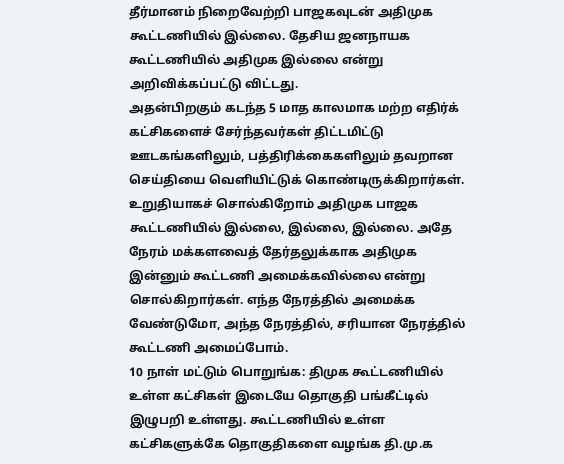தீர்மானம் நிறைவேற்றி பாஜகவுடன் அதிமுக கூட்டணியில் இல்லை. தேசிய ஜனநாயக கூட்டணியில் அதிமுக இல்லை என்று அறிவிக்கப்பட்டு விட்டது.
அதன்பிறகும் கடந்த 5 மாத காலமாக மற்ற எதிர்க் கட்சிகளைச் சேர்ந்தவர்கள் திட்டமிட்டு ஊடகங்களிலும், பத்திரிக்கைகளிலும் தவறான செய்தியை வெளியிட்டுக் கொண்டிருக்கிறார்கள். உறுதியாகச் சொல்கிறோம் அதிமுக பாஜக கூட்டணியில் இல்லை, இல்லை, இல்லை. அதே நேரம் மக்களவைத் தேர்தலுக்காக அதிமுக இன்னும் கூட்டணி அமைக்கவில்லை என்று சொல்கிறார்கள். எந்த நேரத்தில் அமைக்க வேண்டுமோ, அந்த நேரத்தில், சரியான நேரத்தில் கூட்டணி அமைப்போம்.
10 நாள் மட்டும் பொறுங்க: திமுக கூட்டணியில் உள்ள கட்சிகள் இடையே தொகுதி பங்கீட்டில் இழுபறி உள்ளது. கூட்டணியில் உள்ள கட்சிகளுக்கே தொகுதிகளை வழங்க தி.மு.க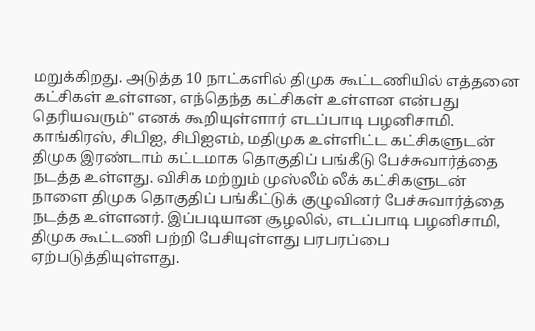மறுக்கிறது. அடுத்த 10 நாட்களில் திமுக கூட்டணியில் எத்தனை கட்சிகள் உள்ளன, எந்தெந்த கட்சிகள் உள்ளன என்பது தெரியவரும்" எனக் கூறியுள்ளார் எடப்பாடி பழனிசாமி.
காங்கிரஸ், சிபிஐ, சிபிஐஎம், மதிமுக உள்ளிட்ட கட்சிகளுடன் திமுக இரண்டாம் கட்டமாக தொகுதிப் பங்கீடு பேச்சுவார்த்தை நடத்த உள்ளது. விசிக மற்றும் முஸ்லீம் லீக் கட்சிகளுடன் நாளை திமுக தொகுதிப் பங்கீட்டுக் குழுவினர் பேச்சுவார்த்தை நடத்த உள்ளனர். இப்படியான சூழலில், எடப்பாடி பழனிசாமி, திமுக கூட்டணி பற்றி பேசியுள்ளது பரபரப்பை ஏற்படுத்தியுள்ளது.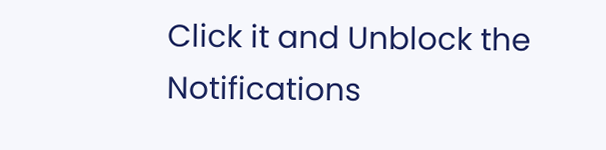Click it and Unblock the Notifications